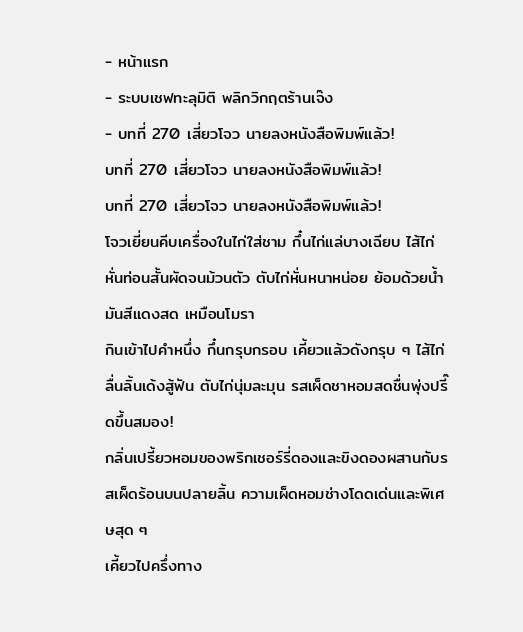- หน้าแรก
- ระบบเชฟทะลุมิติ พลิกวิกฤตร้านเจ๊ง
- บทที่ 270 เสี่ยวโจว นายลงหนังสือพิมพ์แล้ว!
บทที่ 270 เสี่ยวโจว นายลงหนังสือพิมพ์แล้ว!
บทที่ 270 เสี่ยวโจว นายลงหนังสือพิมพ์แล้ว!
โจวเยี่ยนคีบเครื่องในไก่ใส่ชาม กึ๋นไก่แล่บางเฉียบ ไส้ไก่หั่นท่อนสั้นผัดจนม้วนตัว ตับไก่หั่นหนาหน่อย ย้อมด้วยน้ำมันสีแดงสด เหมือนโมรา
กินเข้าไปคำหนึ่ง กึ๋นกรุบกรอบ เคี้ยวแล้วดังกรุบ ๆ ไส้ไก่ลื่นลิ้นเด้งสู้ฟัน ตับไก่นุ่มละมุน รสเผ็ดชาหอมสดชื่นพุ่งปรี๊ดขึ้นสมอง!
กลิ่นเปรี้ยวหอมของพริกเชอร์รี่ดองและขิงดองผสานกับรสเผ็ดร้อนบนปลายลิ้น ความเผ็ดหอมช่างโดดเด่นและพิเศษสุด ๆ
เคี้ยวไปครึ่งทาง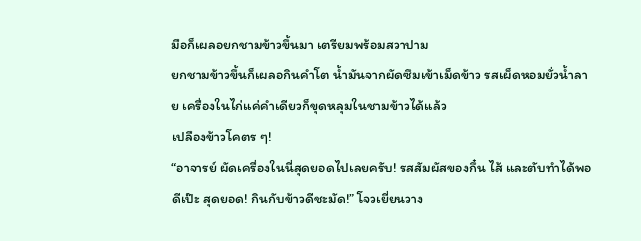มือก็เผลอยกชามข้าวขึ้นมา เตรียมพร้อมสวาปาม
ยกชามข้าวขึ้นก็เผลอกินคำโต น้ำมันจากผัดซึมเข้าเม็ดข้าว รสเผ็ดหอมยั่วน้ำลาย เครื่องในไก่แค่คำเดียวก็ขุดหลุมในชามข้าวได้แล้ว
เปลืองข้าวโคตร ๆ!
“อาจารย์ ผัดเครื่องในนี่สุดยอดไปเลยครับ! รสสัมผัสของกึ๋น ไส้ และตับทำได้พอดีเป๊ะ สุดยอด! กินกับข้าวดีชะมัด!” โจวเยี่ยนวาง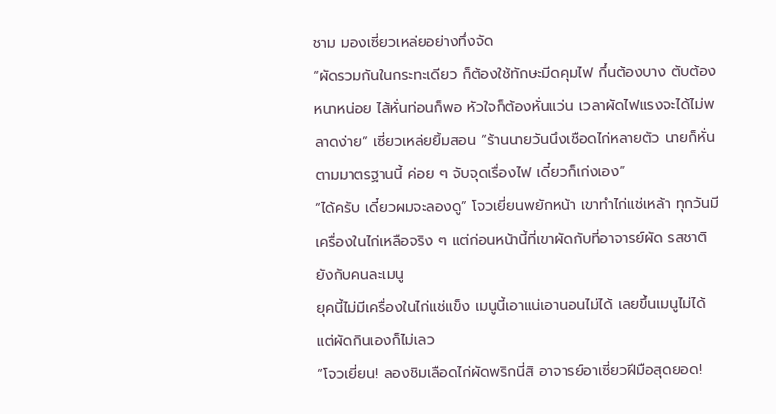ชาม มองเซี่ยวเหล่ยอย่างทึ่งจัด
“ผัดรวมกันในกระทะเดียว ก็ต้องใช้ทักษะมีดคุมไฟ กึ๋นต้องบาง ตับต้องหนาหน่อย ไส้หั่นท่อนก็พอ หัวใจก็ต้องหั่นแว่น เวลาผัดไฟแรงจะได้ไม่พลาดง่าย” เซี่ยวเหล่ยยิ้มสอน “ร้านนายวันนึงเชือดไก่หลายตัว นายก็หั่นตามมาตรฐานนี้ ค่อย ๆ จับจุดเรื่องไฟ เดี๋ยวก็เก่งเอง”
“ได้ครับ เดี๋ยวผมจะลองดู” โจวเยี่ยนพยักหน้า เขาทำไก่แช่เหล้า ทุกวันมีเครื่องในไก่เหลือจริง ๆ แต่ก่อนหน้านี้ที่เขาผัดกับที่อาจารย์ผัด รสชาติยังกับคนละเมนู
ยุคนี้ไม่มีเครื่องในไก่แช่แข็ง เมนูนี้เอาแน่เอานอนไม่ได้ เลยขึ้นเมนูไม่ได้
แต่ผัดกินเองก็ไม่เลว
“โจวเยี่ยน! ลองชิมเลือดไก่ผัดพริกนี่สิ อาจารย์อาเซี่ยวฝีมือสุดยอด!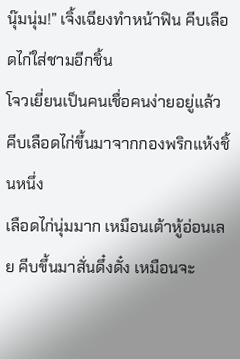นุ๊มนุ่ม!” เจิ้งเฉียงทำหน้าฟิน คีบเลือดไก่ใส่ชามอีกชิ้น
โจวเยี่ยนเป็นคนเชื่อคนง่ายอยู่แล้ว คีบเลือดไก่ขึ้นมาจากกองพริกแห้งชิ้นหนึ่ง
เลือดไก่นุ่มมาก เหมือนเต้าหู้อ่อนเลย คีบขึ้นมาสั่นดึ๋งดั๋ง เหมือนจะ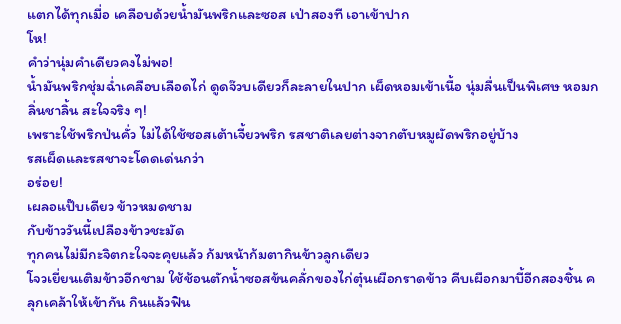แตกได้ทุกเมื่อ เคลือบด้วยน้ำมันพริกและซอส เป่าสองที เอาเข้าปาก
โห!
คำว่านุ่มคำเดียวคงไม่พอ!
น้ำมันพริกชุ่มฉ่ำเคลือบเลือดไก่ ดูดจ๊วบเดียวก็ละลายในปาก เผ็ดหอมเข้าเนื้อ นุ่มลื่นเป็นพิเศษ หอมกลิ่นชาลิ้น สะใจจริง ๆ!
เพราะใช้พริกป่นคั่ว ไม่ได้ใช้ซอสเต้าเจี้ยวพริก รสชาติเลยต่างจากตับหมูผัดพริกอยู่บ้าง
รสเผ็ดและรสชาจะโดดเด่นกว่า
อร่อย!
เผลอแป๊บเดียว ข้าวหมดชาม
กับข้าววันนี้เปลืองข้าวชะมัด
ทุกคนไม่มีกะจิตกะใจจะคุยแล้ว ก้มหน้าก้มตากินข้าวลูกเดียว
โจวเยี่ยนเติมข้าวอีกชาม ใช้ช้อนตักน้ำซอสข้นคลั่กของไก่ตุ๋นเผือกราดข้าว คีบเผือกมาบี้อีกสองชิ้น คลุกเคล้าให้เข้ากัน กินแล้วฟิน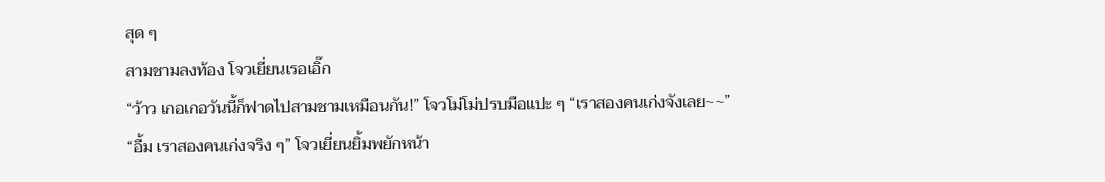สุด ๆ
สามชามลงท้อง โจวเยี่ยนเรอเอิ๊ก
“ว้าว เกอเกอวันนี้ก็ฟาดไปสามชามเหมือนกัน!” โจวโม่โม่ปรบมือแปะ ๆ “เราสองคนเก่งจังเลย~~”
“อื้ม เราสองคนเก่งจริง ๆ” โจวเยี่ยนยิ้มพยักหน้า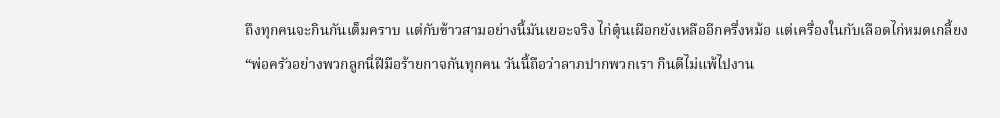ถึงทุกคนจะกินกันเต็มคราบ แต่กับข้าวสามอย่างนี้มันเยอะจริง ไก่ตุ๋นเผือกยังเหลืออีกครึ่งหม้อ แต่เครื่องในกับเลือดไก่หมดเกลี้ยง
“พ่อครัวอย่างพวกลูกนี่ฝีมือร้ายกาจกันทุกคน วันนี้ถือว่าลาภปากพวกเรา กินดีไม่แพ้ไปงาน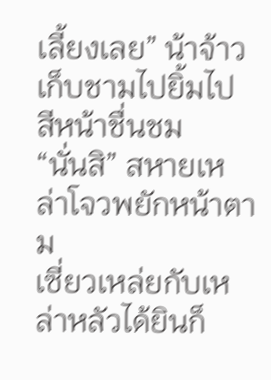เลี้ยงเลย” น้าจ้าวเก็บชามไปยิ้มไป สีหน้าชื่นชม
“นั่นสิ” สหายเหล่าโจวพยักหน้าตาม
เซี่ยวเหล่ยกับเหล่าหลัวได้ยินก็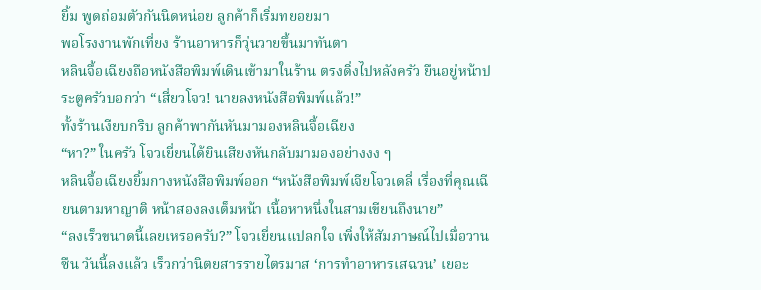ยิ้ม พูดถ่อมตัวกันนิดหน่อย ลูกค้าก็เริ่มทยอยมา
พอโรงงานพักเที่ยง ร้านอาหารก็วุ่นวายขึ้นมาทันตา
หลินจื้อเฉียงถือหนังสือพิมพ์เดินเข้ามาในร้าน ตรงดิ่งไปหลังครัว ยืนอยู่หน้าประตูครัวบอกว่า “เสี่ยวโจว! นายลงหนังสือพิมพ์แล้ว!”
ทั้งร้านเงียบกริบ ลูกค้าพากันหันมามองหลินจื้อเฉียง
“หา?” ในครัว โจวเยี่ยนได้ยินเสียงหันกลับมามองอย่างงง ๆ
หลินจื้อเฉียงยิ้มกางหนังสือพิมพ์ออก “หนังสือพิมพ์เจียโจวเดลี่ เรื่องที่คุณเฉียนตามหาญาติ หน้าสองลงเต็มหน้า เนื้อหาหนึ่งในสามเขียนถึงนาย”
“ลงเร็วขนาดนี้เลยเหรอครับ?” โจวเยี่ยนแปลกใจ เพิ่งให้สัมภาษณ์ไปเมื่อวานซืน วันนี้ลงแล้ว เร็วกว่านิตยสารรายไตรมาส ‘การทำอาหารเสฉวน’ เยอะ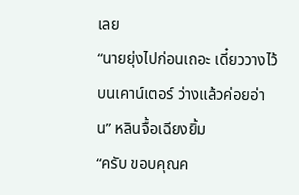เลย
“นายยุ่งไปก่อนเถอะ เดี๋ยววางไว้บนเคาน์เตอร์ ว่างแล้วค่อยอ่าน” หลินจื้อเฉียงยิ้ม
“ครับ ขอบคุณค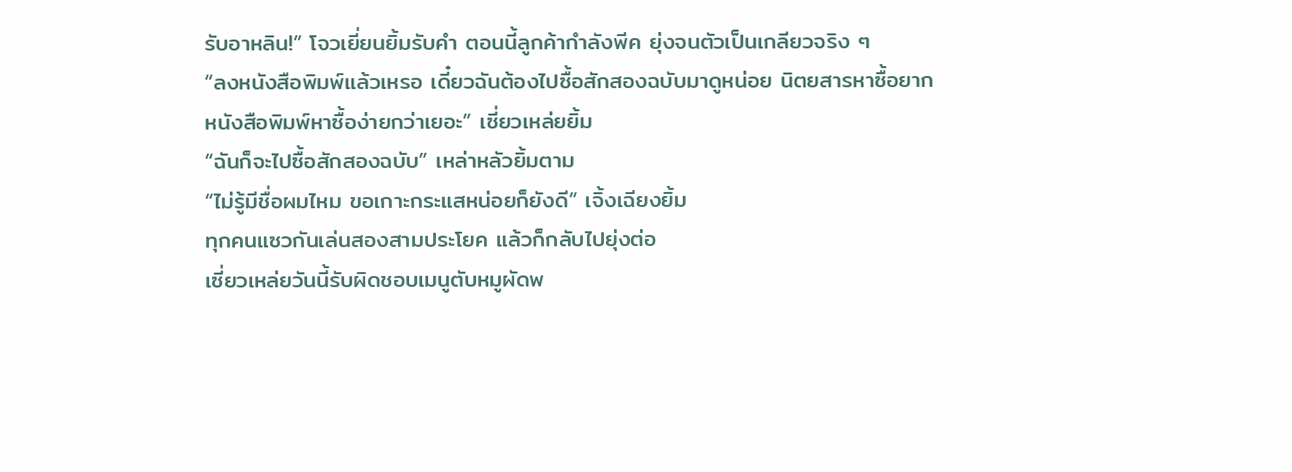รับอาหลิน!” โจวเยี่ยนยิ้มรับคำ ตอนนี้ลูกค้ากำลังพีค ยุ่งจนตัวเป็นเกลียวจริง ๆ
“ลงหนังสือพิมพ์แล้วเหรอ เดี๋ยวฉันต้องไปซื้อสักสองฉบับมาดูหน่อย นิตยสารหาซื้อยาก หนังสือพิมพ์หาซื้อง่ายกว่าเยอะ” เซี่ยวเหล่ยยิ้ม
“ฉันก็จะไปซื้อสักสองฉบับ” เหล่าหลัวยิ้มตาม
“ไม่รู้มีชื่อผมไหม ขอเกาะกระแสหน่อยก็ยังดี” เจิ้งเฉียงยิ้ม
ทุกคนแซวกันเล่นสองสามประโยค แล้วก็กลับไปยุ่งต่อ
เซี่ยวเหล่ยวันนี้รับผิดชอบเมนูตับหมูผัดพ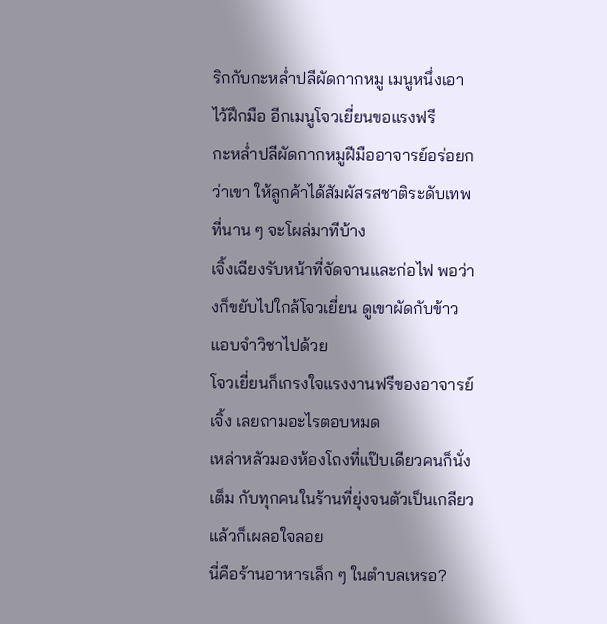ริกกับกะหล่ำปลีผัดกากหมู เมนูหนึ่งเอาไว้ฝึกมือ อีกเมนูโจวเยี่ยนขอแรงฟรี
กะหล่ำปลีผัดกากหมูฝีมืออาจารย์อร่อยกว่าเขา ให้ลูกค้าได้สัมผัสรสชาติระดับเทพที่นาน ๆ จะโผล่มาทีบ้าง
เจิ้งเฉียงรับหน้าที่จัดจานและก่อไฟ พอว่างก็ขยับไปใกล้โจวเยี่ยน ดูเขาผัดกับข้าว แอบจำวิชาไปด้วย
โจวเยี่ยนก็เกรงใจแรงงานฟรีของอาจารย์เจิ้ง เลยถามอะไรตอบหมด
เหล่าหลัวมองห้องโถงที่แป๊บเดียวคนก็นั่งเต็ม กับทุกคนในร้านที่ยุ่งจนตัวเป็นเกลียว แล้วก็เผลอใจลอย
นี่คือร้านอาหารเล็ก ๆ ในตำบลเหรอ?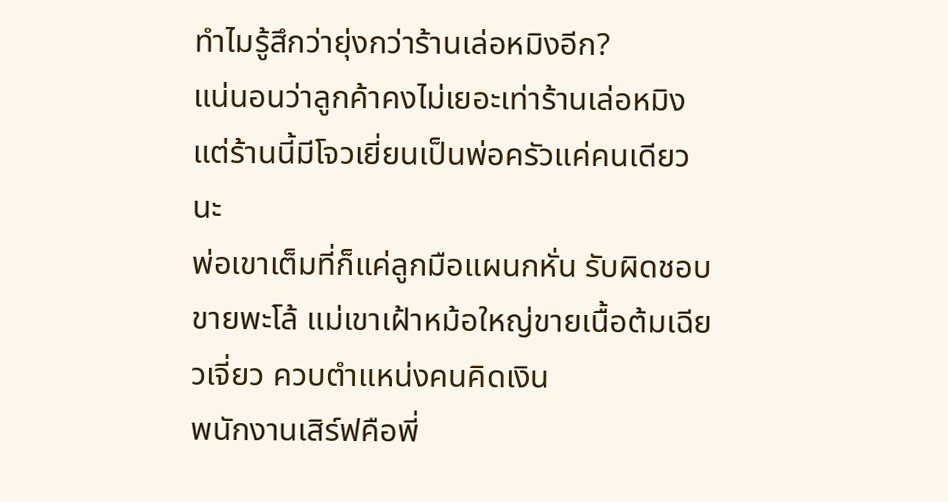ทำไมรู้สึกว่ายุ่งกว่าร้านเล่อหมิงอีก?
แน่นอนว่าลูกค้าคงไม่เยอะเท่าร้านเล่อหมิง
แต่ร้านนี้มีโจวเยี่ยนเป็นพ่อครัวแค่คนเดียวนะ
พ่อเขาเต็มที่ก็แค่ลูกมือแผนกหั่น รับผิดชอบขายพะโล้ แม่เขาเฝ้าหม้อใหญ่ขายเนื้อต้มเฉียวเจี่ยว ควบตำแหน่งคนคิดเงิน
พนักงานเสิร์ฟคือพี่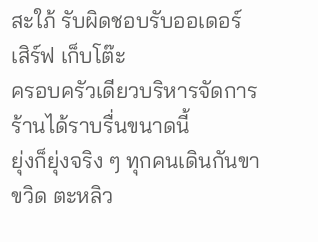สะใภ้ รับผิดชอบรับออเดอร์ เสิร์ฟ เก็บโต๊ะ
ครอบครัวเดียวบริหารจัดการร้านได้ราบรื่นขนาดนี้
ยุ่งก็ยุ่งจริง ๆ ทุกคนเดินกันขาขวิด ตะหลิว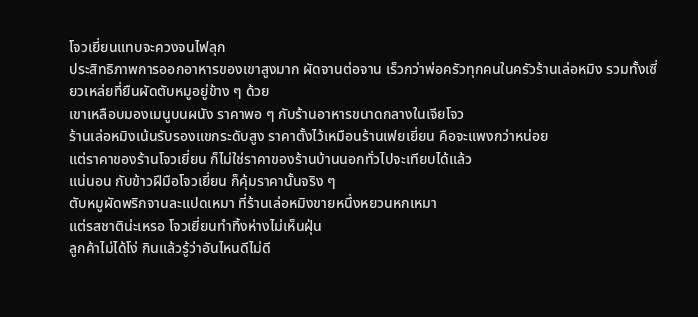โจวเยี่ยนแทบจะควงจนไฟลุก
ประสิทธิภาพการออกอาหารของเขาสูงมาก ผัดจานต่อจาน เร็วกว่าพ่อครัวทุกคนในครัวร้านเล่อหมิง รวมทั้งเซี่ยวเหล่ยที่ยืนผัดตับหมูอยู่ข้าง ๆ ด้วย
เขาเหลือบมองเมนูบนผนัง ราคาพอ ๆ กับร้านอาหารขนาดกลางในเจียโจว
ร้านเล่อหมิงเน้นรับรองแขกระดับสูง ราคาตั้งไว้เหมือนร้านเฟยเยี่ยน คือจะแพงกว่าหน่อย
แต่ราคาของร้านโจวเยี่ยน ก็ไม่ใช่ราคาของร้านบ้านนอกทั่วไปจะเทียบได้แล้ว
แน่นอน กับข้าวฝีมือโจวเยี่ยน ก็คุ้มราคานั้นจริง ๆ
ตับหมูผัดพริกจานละแปดเหมา ที่ร้านเล่อหมิงขายหนึ่งหยวนหกเหมา
แต่รสชาติน่ะเหรอ โจวเยี่ยนทำทิ้งห่างไม่เห็นฝุ่น
ลูกค้าไม่ได้โง่ กินแล้วรู้ว่าอันไหนดีไม่ดี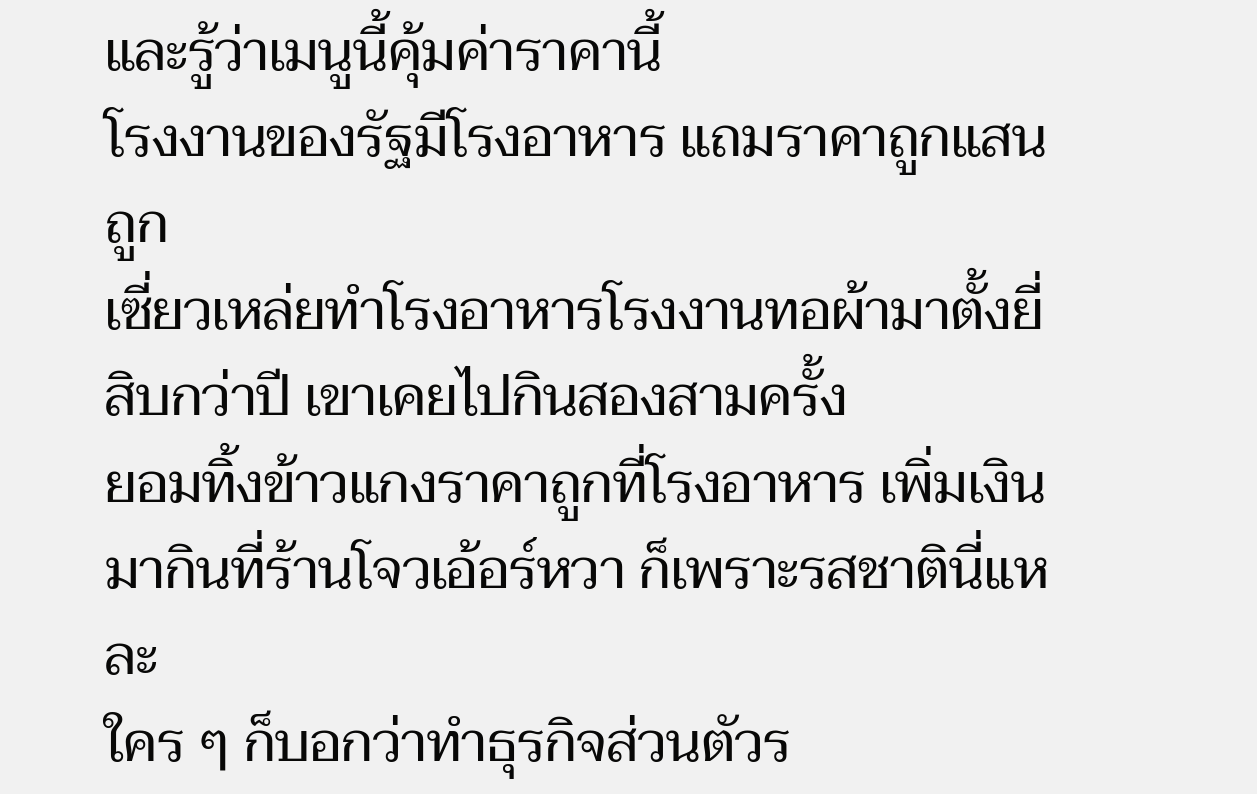และรู้ว่าเมนูนี้คุ้มค่าราคานี้
โรงงานของรัฐมีโรงอาหาร แถมราคาถูกแสนถูก
เซี่ยวเหล่ยทำโรงอาหารโรงงานทอผ้ามาตั้งยี่สิบกว่าปี เขาเคยไปกินสองสามครั้ง
ยอมทิ้งข้าวแกงราคาถูกที่โรงอาหาร เพิ่มเงินมากินที่ร้านโจวเอ้อร์หวา ก็เพราะรสชาตินี่แหละ
ใคร ๆ ก็บอกว่าทำธุรกิจส่วนตัวร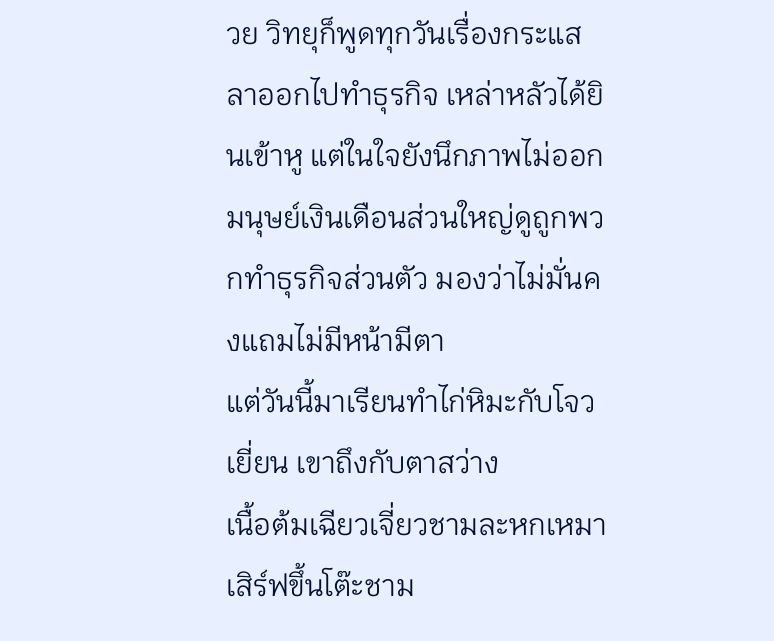วย วิทยุก็พูดทุกวันเรื่องกระแสลาออกไปทำธุรกิจ เหล่าหลัวได้ยินเข้าหู แต่ในใจยังนึกภาพไม่ออก
มนุษย์เงินเดือนส่วนใหญ่ดูถูกพวกทำธุรกิจส่วนตัว มองว่าไม่มั่นคงแถมไม่มีหน้ามีตา
แต่วันนี้มาเรียนทำไก่หิมะกับโจวเยี่ยน เขาถึงกับตาสว่าง
เนื้อต้มเฉียวเจี่ยวชามละหกเหมา เสิร์ฟขึ้นโต๊ะชาม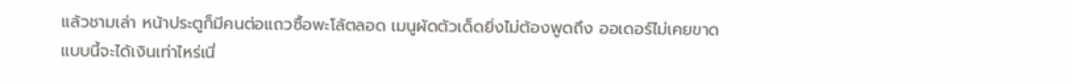แล้วชามเล่า หน้าประตูก็มีคนต่อแถวซื้อพะโล้ตลอด เมนูผัดตัวเด็ดยิ่งไม่ต้องพูดถึง ออเดอร์ไม่เคยขาด
แบบนี้จะได้เงินเท่าไหร่เนี่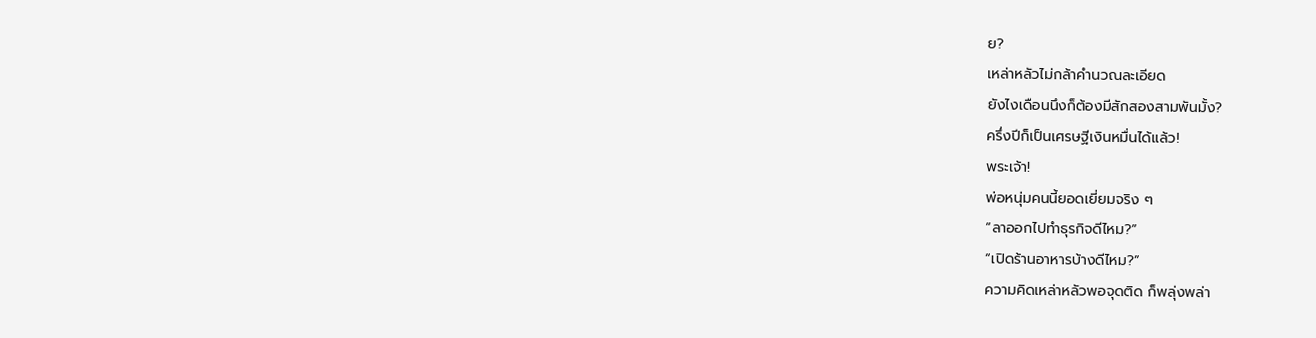ย?
เหล่าหลัวไม่กล้าคำนวณละเอียด
ยังไงเดือนนึงก็ต้องมีสักสองสามพันมั้ง?
ครึ่งปีก็เป็นเศรษฐีเงินหมื่นได้แล้ว!
พระเจ้า!
พ่อหนุ่มคนนี้ยอดเยี่ยมจริง ๆ
“ลาออกไปทำธุรกิจดีไหม?”
“เปิดร้านอาหารบ้างดีไหม?”
ความคิดเหล่าหลัวพอจุดติด ก็พลุ่งพล่า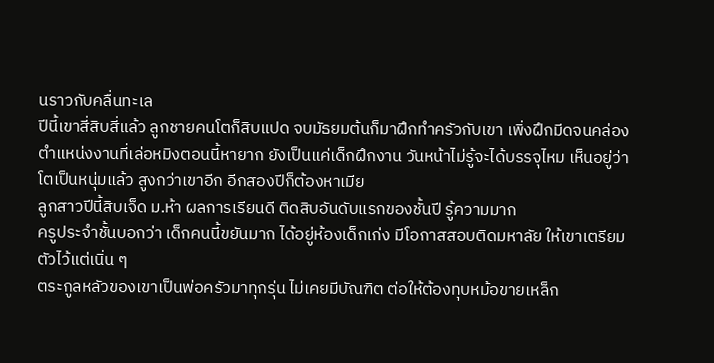นราวกับคลื่นทะเล
ปีนี้เขาสี่สิบสี่แล้ว ลูกชายคนโตก็สิบแปด จบมัธยมต้นก็มาฝึกทำครัวกับเขา เพิ่งฝึกมีดจนคล่อง
ตำแหน่งงานที่เล่อหมิงตอนนี้หายาก ยังเป็นแค่เด็กฝึกงาน วันหน้าไม่รู้จะได้บรรจุไหม เห็นอยู่ว่าโตเป็นหนุ่มแล้ว สูงกว่าเขาอีก อีกสองปีก็ต้องหาเมีย
ลูกสาวปีนี้สิบเจ็ด ม.ห้า ผลการเรียนดี ติดสิบอันดับแรกของชั้นปี รู้ความมาก
ครูประจำชั้นบอกว่า เด็กคนนี้ขยันมาก ได้อยู่ห้องเด็กเก่ง มีโอกาสสอบติดมหาลัย ให้เขาเตรียมตัวไว้แต่เนิ่น ๆ
ตระกูลหลัวของเขาเป็นพ่อครัวมาทุกรุ่น ไม่เคยมีบัณฑิต ต่อให้ต้องทุบหม้อขายเหล็ก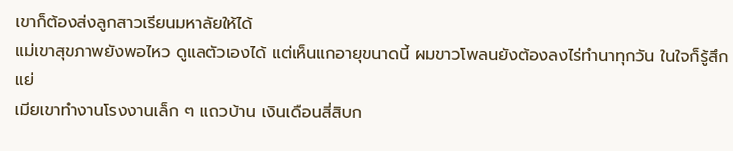เขาก็ต้องส่งลูกสาวเรียนมหาลัยให้ได้
แม่เขาสุขภาพยังพอไหว ดูแลตัวเองได้ แต่เห็นแกอายุขนาดนี้ ผมขาวโพลนยังต้องลงไร่ทำนาทุกวัน ในใจก็รู้สึกแย่
เมียเขาทำงานโรงงานเล็ก ๆ แถวบ้าน เงินเดือนสี่สิบก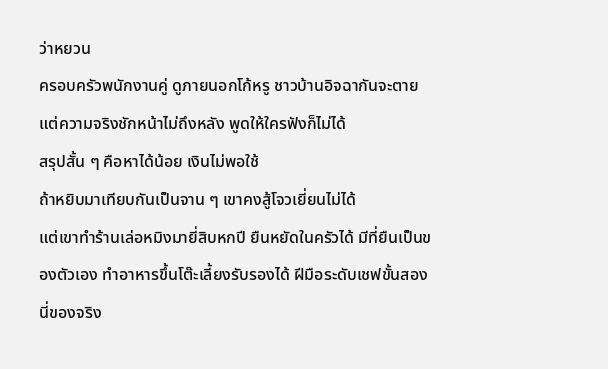ว่าหยวน
ครอบครัวพนักงานคู่ ดูภายนอกโก้หรู ชาวบ้านอิจฉากันจะตาย แต่ความจริงชักหน้าไม่ถึงหลัง พูดให้ใครฟังก็ไม่ได้
สรุปสั้น ๆ คือหาได้น้อย เงินไม่พอใช้
ถ้าหยิบมาเทียบกันเป็นจาน ๆ เขาคงสู้โจวเยี่ยนไม่ได้
แต่เขาทำร้านเล่อหมิงมายี่สิบหกปี ยืนหยัดในครัวได้ มีที่ยืนเป็นของตัวเอง ทำอาหารขึ้นโต๊ะเลี้ยงรับรองได้ ฝีมือระดับเชฟขั้นสองนี่ของจริง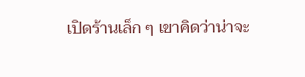เปิดร้านเล็ก ๆ เขาคิดว่าน่าจะ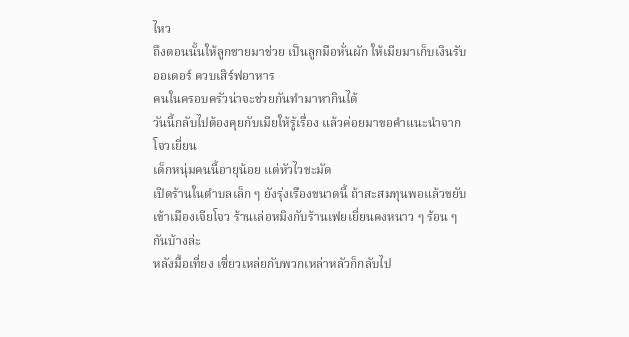ไหว
ถึงตอนนั้นให้ลูกชายมาช่วย เป็นลูกมือหั่นผัก ให้เมียมาเก็บเงินรับออเดอร์ ควบเสิร์ฟอาหาร
คนในครอบครัวน่าจะช่วยกันทำมาหากินได้
วันนี้กลับไปต้องคุยกับเมียให้รู้เรื่อง แล้วค่อยมาขอคำแนะนำจากโจวเยี่ยน
เด็กหนุ่มคนนี้อายุน้อย แต่หัวไวชะมัด
เปิดร้านในตำบลเล็ก ๆ ยังรุ่งเรืองขนาดนี้ ถ้าสะสมทุนพอแล้วขยับเข้าเมืองเจียโจว ร้านเล่อหมิงกับร้านเฟยเยี่ยนคงหนาว ๆ ร้อน ๆ กันบ้างล่ะ
หลังมื้อเที่ยง เซี่ยวเหล่ยกับพวกเหล่าหลัวก็กลับไป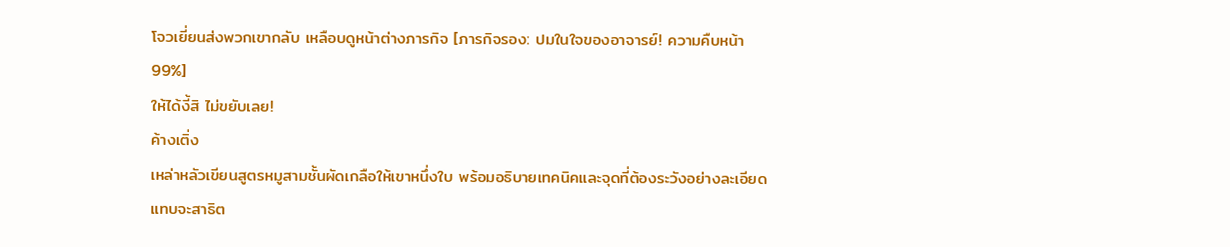โจวเยี่ยนส่งพวกเขากลับ เหลือบดูหน้าต่างภารกิจ [ภารกิจรอง: ปมในใจของอาจารย์! ความคืบหน้า 99%]
ให้ได้งี้สิ ไม่ขยับเลย!
ค้างเติ่ง
เหล่าหลัวเขียนสูตรหมูสามชั้นผัดเกลือให้เขาหนึ่งใบ พร้อมอธิบายเทคนิคและจุดที่ต้องระวังอย่างละเอียด แทบจะสาธิต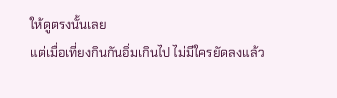ให้ดูตรงนั้นเลย
แต่เมื่อเที่ยงกินกันอิ่มเกินไป ไม่มีใครยัดลงแล้ว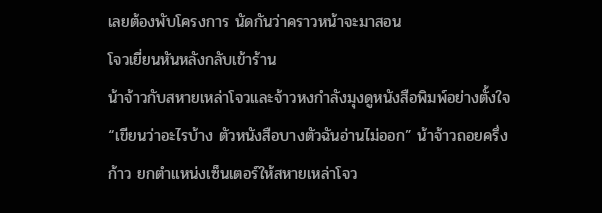เลยต้องพับโครงการ นัดกันว่าคราวหน้าจะมาสอน
โจวเยี่ยนหันหลังกลับเข้าร้าน
น้าจ้าวกับสหายเหล่าโจวและจ้าวหงกำลังมุงดูหนังสือพิมพ์อย่างตั้งใจ
“เขียนว่าอะไรบ้าง ตัวหนังสือบางตัวฉันอ่านไม่ออก” น้าจ้าวถอยครึ่งก้าว ยกตำแหน่งเซ็นเตอร์ให้สหายเหล่าโจว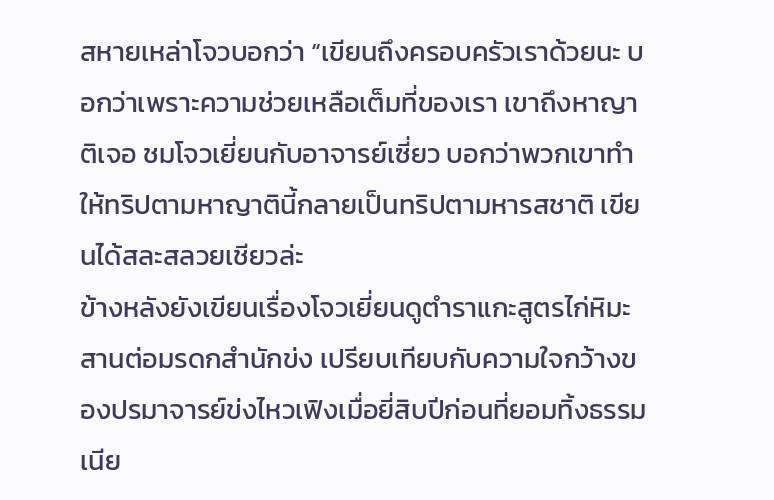สหายเหล่าโจวบอกว่า “เขียนถึงครอบครัวเราด้วยนะ บอกว่าเพราะความช่วยเหลือเต็มที่ของเรา เขาถึงหาญาติเจอ ชมโจวเยี่ยนกับอาจารย์เซี่ยว บอกว่าพวกเขาทำให้ทริปตามหาญาตินี้กลายเป็นทริปตามหารสชาติ เขียนได้สละสลวยเชียวล่ะ
ข้างหลังยังเขียนเรื่องโจวเยี่ยนดูตำราแกะสูตรไก่หิมะ สานต่อมรดกสำนักข่ง เปรียบเทียบกับความใจกว้างของปรมาจารย์ข่งไหวเฟิงเมื่อยี่สิบปีก่อนที่ยอมทิ้งธรรมเนีย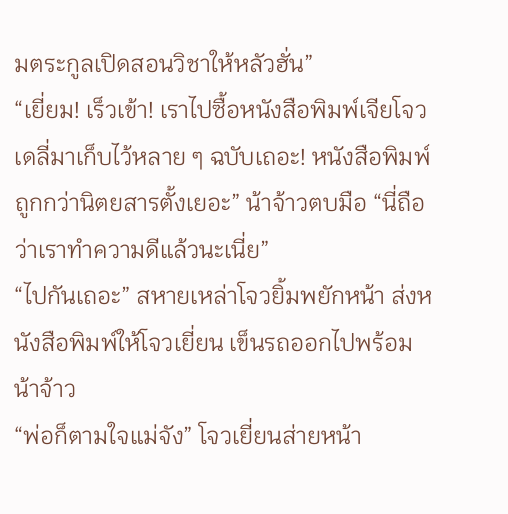มตระกูลเปิดสอนวิชาให้หลัวฮั่น”
“เยี่ยม! เร็วเข้า! เราไปซื้อหนังสือพิมพ์เจียโจวเดลี่มาเก็บไว้หลาย ๆ ฉบับเถอะ! หนังสือพิมพ์ถูกกว่านิตยสารตั้งเยอะ” น้าจ้าวตบมือ “นี่ถือว่าเราทำความดีแล้วนะเนี่ย”
“ไปกันเถอะ” สหายเหล่าโจวยิ้มพยักหน้า ส่งหนังสือพิมพ์ให้โจวเยี่ยน เข็นรถออกไปพร้อมน้าจ้าว
“พ่อก็ตามใจแม่จัง” โจวเยี่ยนส่ายหน้า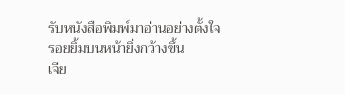รับหนังสือพิมพ์มาอ่านอย่างตั้งใจ รอยยิ้มบนหน้ายิ่งกว้างขึ้น
เจีย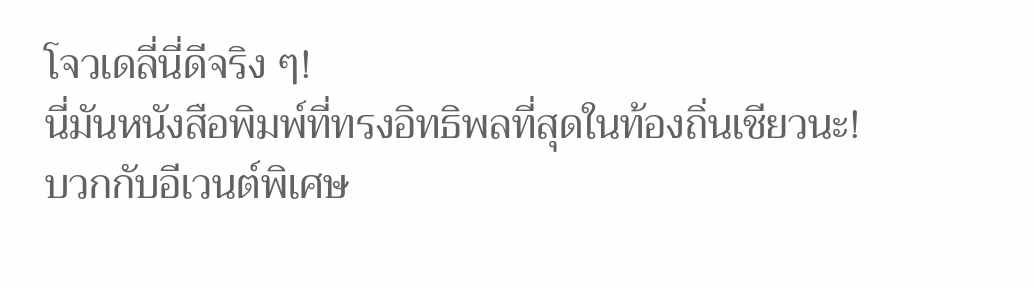โจวเดลี่นี่ดีจริง ๆ!
นี่มันหนังสือพิมพ์ที่ทรงอิทธิพลที่สุดในท้องถิ่นเชียวนะ!
บวกกับอีเวนต์พิเศษ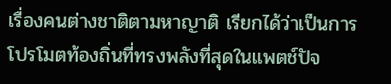เรื่องคนต่างชาติตามหาญาติ เรียกได้ว่าเป็นการโปรโมตท้องถิ่นที่ทรงพลังที่สุดในแพตช์ปัจ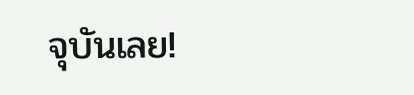จุบันเลย!